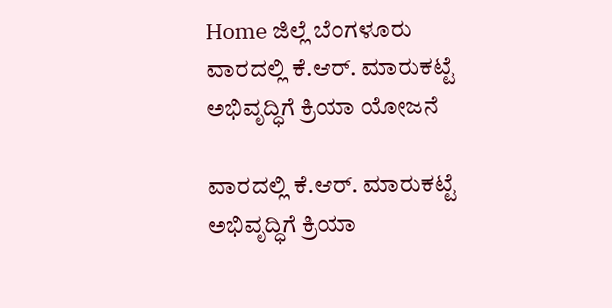Home ಜಿಲ್ಲೆ ಬೆಂಗಳೂರು ವಾರದಲ್ಲಿ ಕೆ.ಆರ್. ಮಾರುಕಟ್ಟೆ ಅಭಿವೃದ್ಧಿಗೆ ಕ್ರಿಯಾ ಯೋಜನೆ

ವಾರದಲ್ಲಿ ಕೆ.ಆರ್. ಮಾರುಕಟ್ಟೆ ಅಭಿವೃದ್ಧಿಗೆ ಕ್ರಿಯಾ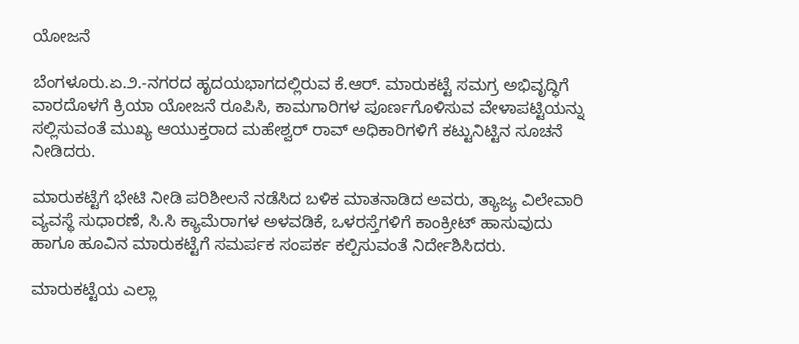ಯೋಜನೆ

ಬೆಂಗಳೂರು.ಏ.೨.-ನಗರದ ಹೃದಯಭಾಗದಲ್ಲಿರುವ ಕೆ.ಆರ್. ಮಾರುಕಟ್ಟೆ ಸಮಗ್ರ ಅಭಿವೃದ್ಧಿಗೆ ವಾರದೊಳಗೆ ಕ್ರಿಯಾ ಯೋಜನೆ ರೂಪಿಸಿ, ಕಾಮಗಾರಿಗಳ ಪೂರ್ಣಗೊಳಿಸುವ ವೇಳಾಪಟ್ಟಿಯನ್ನು ಸಲ್ಲಿಸುವಂತೆ ಮುಖ್ಯ ಆಯುಕ್ತರಾದ ಮಹೇಶ್ವರ್ ರಾವ್ ಅಧಿಕಾರಿಗಳಿಗೆ ಕಟ್ಟುನಿಟ್ಟಿನ ಸೂಚನೆ ನೀಡಿದರು.

ಮಾರುಕಟ್ಟೆಗೆ ಭೇಟಿ ನೀಡಿ ಪರಿಶೀಲನೆ ನಡೆಸಿದ ಬಳಿಕ ಮಾತನಾಡಿದ ಅವರು, ತ್ಯಾಜ್ಯ ವಿಲೇವಾರಿ ವ್ಯವಸ್ಥೆ ಸುಧಾರಣೆ, ಸಿ.ಸಿ ಕ್ಯಾಮೆರಾಗಳ ಅಳವಡಿಕೆ, ಒಳರಸ್ತೆಗಳಿಗೆ ಕಾಂಕ್ರೀಟ್ ಹಾಸುವುದು ಹಾಗೂ ಹೂವಿನ ಮಾರುಕಟ್ಟೆಗೆ ಸಮರ್ಪಕ ಸಂಪರ್ಕ ಕಲ್ಪಿಸುವಂತೆ ನಿರ್ದೇಶಿಸಿದರು.

ಮಾರುಕಟ್ಟೆಯ ಎಲ್ಲಾ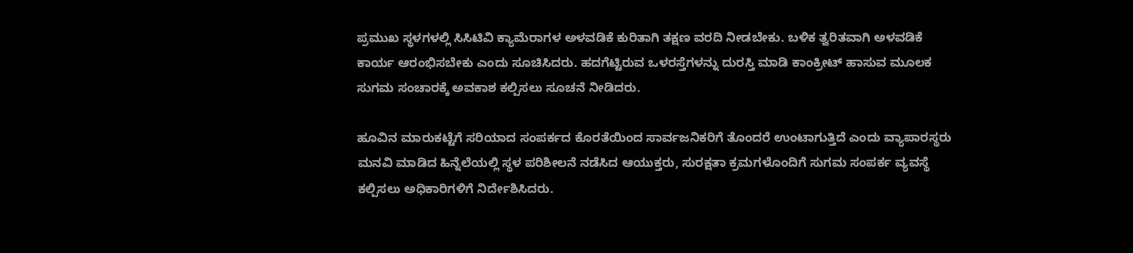ಪ್ರಮುಖ ಸ್ಥಳಗಳಲ್ಲಿ ಸಿಸಿಟಿವಿ ಕ್ಯಾಮೆರಾಗಳ ಅಳವಡಿಕೆ ಕುರಿತಾಗಿ ತಕ್ಷಣ ವರದಿ ನೀಡಬೇಕು. ಬಳಿಕ ತ್ವರಿತವಾಗಿ ಅಳವಡಿಕೆ ಕಾರ್ಯ ಆರಂಭಿಸಬೇಕು ಎಂದು ಸೂಚಿಸಿದರು. ಹದಗೆಟ್ಟಿರುವ ಒಳರಸ್ತೆಗಳನ್ನು ದುರಸ್ತಿ ಮಾಡಿ ಕಾಂಕ್ರೀಟ್ ಹಾಸುವ ಮೂಲಕ ಸುಗಮ ಸಂಚಾರಕ್ಕೆ ಅವಕಾಶ ಕಲ್ಪಿಸಲು ಸೂಚನೆ ನೀಡಿದರು.

ಹೂವಿನ ಮಾರುಕಟ್ಟೆಗೆ ಸರಿಯಾದ ಸಂಪರ್ಕದ ಕೊರತೆಯಿಂದ ಸಾರ್ವಜನಿಕರಿಗೆ ತೊಂದರೆ ಉಂಟಾಗುತ್ತಿದೆ ಎಂದು ವ್ಯಾಪಾರಸ್ಥರು ಮನವಿ ಮಾಡಿದ ಹಿನ್ನೆಲೆಯಲ್ಲಿ ಸ್ಥಳ ಪರಿಶೀಲನೆ ನಡೆಸಿದ ಆಯುಕ್ತರು, ಸುರಕ್ಷತಾ ಕ್ರಮಗಳೊಂದಿಗೆ ಸುಗಮ ಸಂಪರ್ಕ ವ್ಯವಸ್ಥೆ ಕಲ್ಪಿಸಲು ಅಧಿಕಾರಿಗಳಿಗೆ ನಿರ್ದೇಶಿಸಿದರು.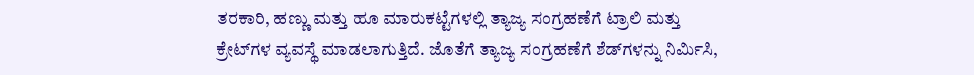ತರಕಾರಿ, ಹಣ್ಣು ಮತ್ತು ಹೂ ಮಾರುಕಟ್ಟೆಗಳಲ್ಲಿ ತ್ಯಾಜ್ಯ ಸಂಗ್ರಹಣೆಗೆ ಟ್ರಾಲಿ ಮತ್ತು ಕ್ರೇಟ್‌ಗಳ ವ್ಯವಸ್ಥೆ ಮಾಡಲಾಗುತ್ತಿದೆ. ಜೊತೆಗೆ ತ್ಯಾಜ್ಯ ಸಂಗ್ರಹಣೆಗೆ ಶೆಡ್‌ಗಳನ್ನು ನಿರ್ಮಿಸಿ,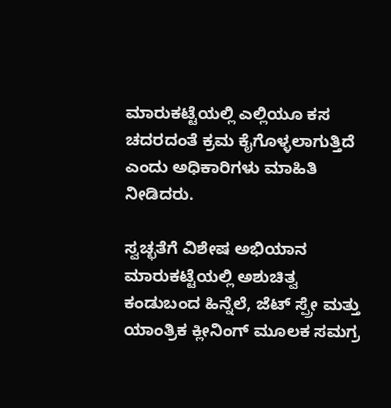ಮಾರುಕಟ್ಟೆಯಲ್ಲಿ ಎಲ್ಲಿಯೂ ಕಸ ಚದರದಂತೆ ಕ್ರಮ ಕೈಗೊಳ್ಳಲಾಗುತ್ತಿದೆ ಎಂದು ಅಧಿಕಾರಿಗಳು ಮಾಹಿತಿ ನೀಡಿದರು.

ಸ್ವಚ್ಛತೆಗೆ ವಿಶೇಷ ಅಭಿಯಾನ
ಮಾರುಕಟ್ಟೆಯಲ್ಲಿ ಅಶುಚಿತ್ವ ಕಂಡುಬಂದ ಹಿನ್ನೆಲೆ, ಜೆಟ್ ಸ್ಪ್ರೇ ಮತ್ತು ಯಾಂತ್ರಿಕ ಕ್ಲೀನಿಂಗ್ ಮೂಲಕ ಸಮಗ್ರ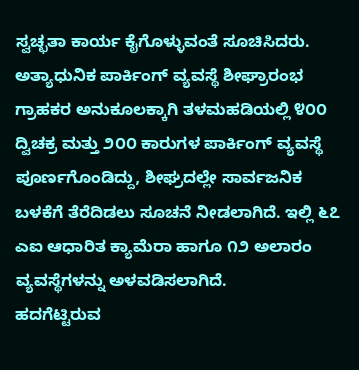ಸ್ವಚ್ಛತಾ ಕಾರ್ಯ ಕೈಗೊಳ್ಳುವಂತೆ ಸೂಚಿಸಿದರು.
ಅತ್ಯಾಧುನಿಕ ಪಾರ್ಕಿಂಗ್ ವ್ಯವಸ್ಥೆ ಶೀಘ್ರಾರಂಭ
ಗ್ರಾಹಕರ ಅನುಕೂಲಕ್ಕಾಗಿ ತಳಮಹಡಿಯಲ್ಲಿ ೪೦೦ ದ್ವಿಚಕ್ರ ಮತ್ತು ೨೦೦ ಕಾರುಗಳ ಪಾರ್ಕಿಂಗ್ ವ್ಯವಸ್ಥೆ ಪೂರ್ಣಗೊಂಡಿದ್ದು, ಶೀಘ್ರದಲ್ಲೇ ಸಾರ್ವಜನಿಕ ಬಳಕೆಗೆ ತೆರೆದಿಡಲು ಸೂಚನೆ ನೀಡಲಾಗಿದೆ. ಇಲ್ಲಿ ೬೭ ಎಐ ಆಧಾರಿತ ಕ್ಯಾಮೆರಾ ಹಾಗೂ ೧೨ ಅಲಾರಂ ವ್ಯವಸ್ಥೆಗಳನ್ನು ಅಳವಡಿಸಲಾಗಿದೆ.
ಹದಗೆಟ್ಟಿರುವ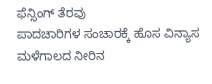ಫೆನ್ಸಿಂಗ್ ತೆರವು
ಪಾದಚಾರಿಗಳ ಸಂಚಾರಕ್ಕೆ ಹೊಸ ವಿನ್ಯಾಸ
ಮಳೆಗಾಲದ ನೀರಿನ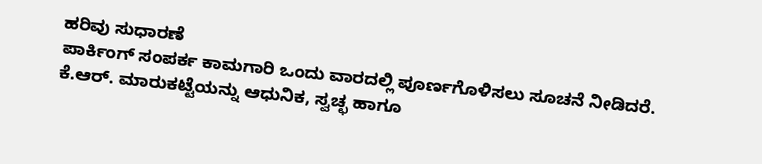ಹರಿವು ಸುಧಾರಣೆ
ಪಾರ್ಕಿಂಗ್ ಸಂಪರ್ಕ ಕಾಮಗಾರಿ ಒಂದು ವಾರದಲ್ಲಿ ಪೂರ್ಣಗೊಳಿಸಲು ಸೂಚನೆ ನೀಡಿದರೆ.
ಕೆ.ಆರ್. ಮಾರುಕಟ್ಟೆಯನ್ನು ಆಧುನಿಕ, ಸ್ವಚ್ಛ ಹಾಗೂ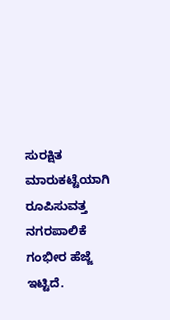ಸುರಕ್ಷಿತ ಮಾರುಕಟ್ಟೆಯಾಗಿ ರೂಪಿಸುವತ್ತ ನಗರಪಾಲಿಕೆ ಗಂಭೀರ ಹೆಜ್ಜೆ ಇಟ್ಟಿದೆ.